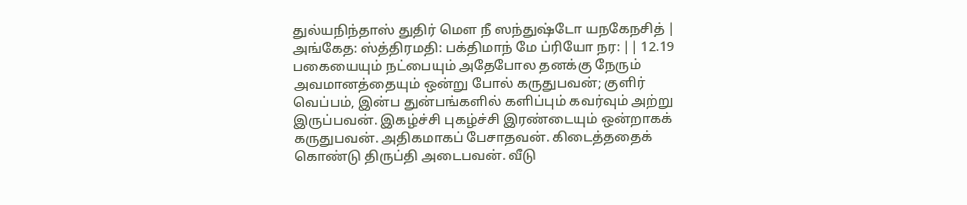துல்யநிந்தாஸ் துதிர் மெள நீ ஸந்துஷ்டோ யநகேநசித் | அங்கேத: ஸ்த்திரமதி: பக்திமாந் மே ப்ரியோ நர: || 12.19
பகையையும் நட்பையும் அதேபோல தனக்கு நேரும் அவமானத்தையும் ஒன்று போல் கருதுபவன்; குளிர் வெப்பம், இன்ப துன்பங்களில் களிப்பும் கவர்வும் அற்று இருப்பவன். இகழ்ச்சி புகழ்ச்சி இரண்டையும் ஒன்றாகக் கருதுபவன். அதிகமாகப் பேசாதவன். கிடைத்ததைக் கொண்டு திருப்தி அடைபவன். வீடு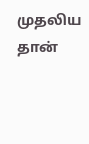முதலிய தான்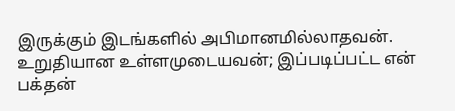இருக்கும் இடங்களில் அபிமானமில்லாதவன். உறுதியான உள்ளமுடையவன்; இப்படிப்பட்ட என் பக்தன்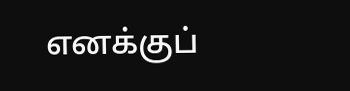எனக்குப்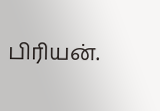பிரியன்.